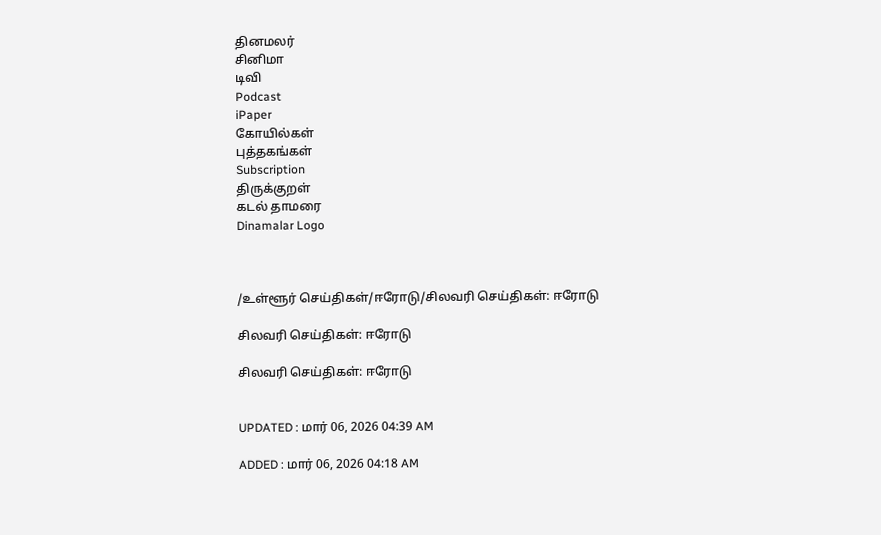தினமலர்
சினிமா
டிவி
Podcast
iPaper
கோயில்கள்
புத்தகங்கள்
Subscription
திருக்குறள்
கடல் தாமரை
Dinamalar Logo



/உள்ளூர் செய்திகள்/ஈரோடு/சிலவரி செய்திகள்: ஈரோடு

சிலவரி செய்திகள்: ஈரோடு

சிலவரி செய்திகள்: ஈரோடு


UPDATED : மார் 06, 2026 04:39 AM

ADDED : மார் 06, 2026 04:18 AM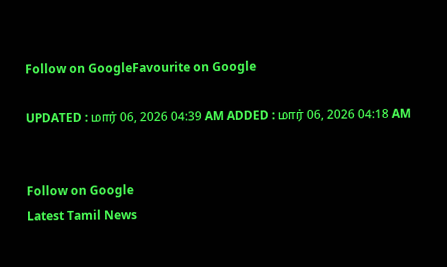Follow on GoogleFavourite on Google

UPDATED : மார் 06, 2026 04:39 AM ADDED : மார் 06, 2026 04:18 AM


Follow on Google
Latest Tamil News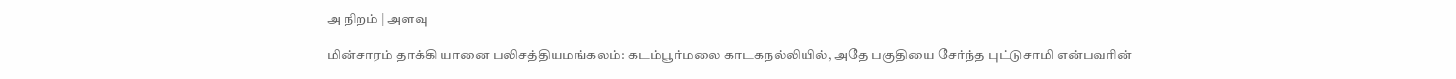அ நிறம் | அளவு

மின்சாரம் தாக்கி யானை பலிசத்தியமங்கலம்: கடம்பூர்மலை காடகநல்லியில், அதே பகுதியை சேர்ந்த புட்டுசாமி என்பவரின்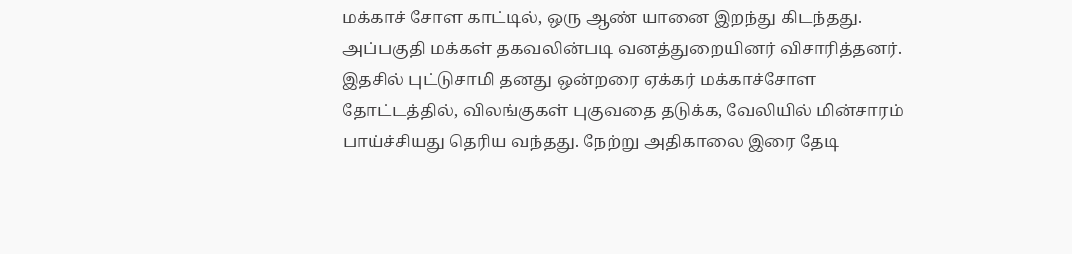மக்காச் சோள காட்டில், ஒரு ஆண் யானை இறந்து கிடந்தது. அப்பகுதி மக்கள் தகவலின்படி வனத்துறையினர் விசாரித்தனர். இதசில் புட்டுசாமி தனது ஒன்றரை ஏக்கர் மக்காச்சோள தோட்டத்தில், விலங்குகள் புகுவதை தடுக்க, வேலியில் மின்சாரம் பாய்ச்சியது தெரிய வந்தது. நேற்று அதிகாலை இரை தேடி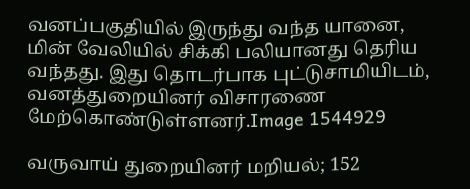வனப்பகுதியில் இருந்து வந்த யானை, மின் வேலியில் சிக்கி பலியானது தெரிய வந்தது. இது தொடர்பாக புட்டுசாமியிடம், வனத்துறையினர் விசாரணை மேற்கொண்டுள்ளனர்.Image 1544929

வருவாய் துறையினர் மறியல்; 152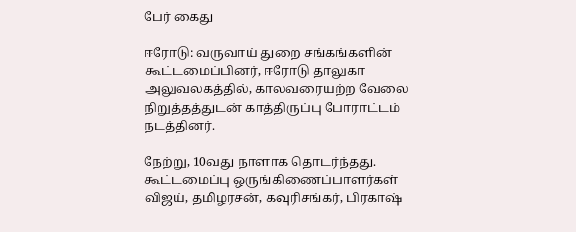பேர் கைது

ஈரோடு: வருவாய் துறை சங்கங்களின் கூட்டமைப்பினர், ஈரோடு தாலுகா அலுவலகத்தில், காலவரையற்ற வேலை நிறுத்தத்துடன் காத்திருப்பு போராட்டம் நடத்தினர்.

நேற்று, 10வது நாளாக தொடர்ந்தது. கூட்டமைப்பு ஒருங்கிணைப்பாளர்கள் விஜய், தமிழரசன், கவுரிசங்கர், பிரகாஷ்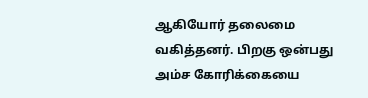ஆகியோர் தலைமை வகித்தனர். பிறகு ஒன்பது அம்ச கோரிக்கையை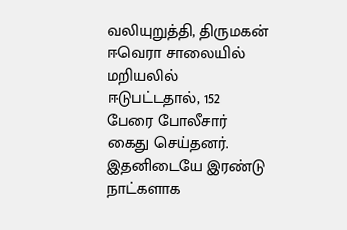வலியுறுத்தி, திருமகன் ஈவெரா சாலையில் மறியலில் ஈடுபட்டதால், 152 பேரை போலீசார் கைது செய்தனர். இதனிடையே இரண்டு நாட்களாக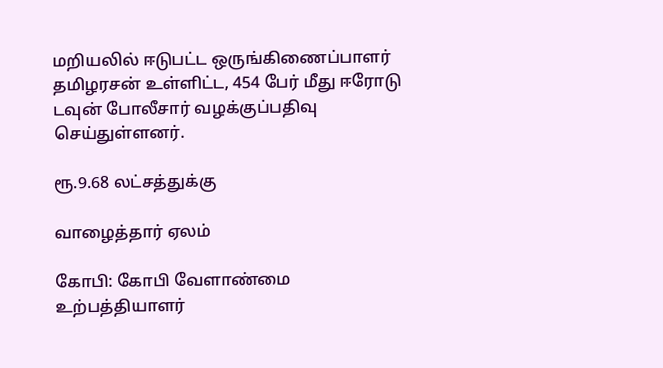மறியலில் ஈடுபட்ட ஒருங்கிணைப்பாளர் தமிழரசன் உள்ளிட்ட, 454 பேர் மீது ஈரோடு டவுன் போலீசார் வழக்குப்பதிவு செய்துள்ளனர்.

ரூ.9.68 லட்சத்துக்கு

வாழைத்தார் ஏலம்

கோபி: கோபி வேளாண்மை உற்பத்தியாளர்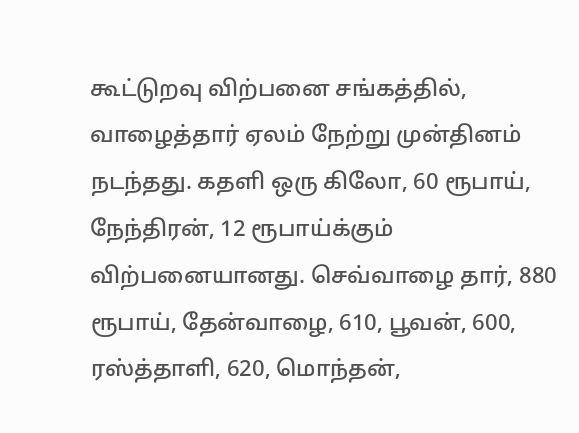கூட்டுறவு விற்பனை சங்கத்தில், வாழைத்தார் ஏலம் நேற்று முன்தினம் நடந்தது. கதளி ஒரு கிலோ, 60 ரூபாய், நேந்திரன், 12 ரூபாய்க்கும் விற்பனையானது. செவ்வாழை தார், 880 ரூபாய், தேன்வாழை, 610, பூவன், 600, ரஸ்த்தாளி, 620, மொந்தன்,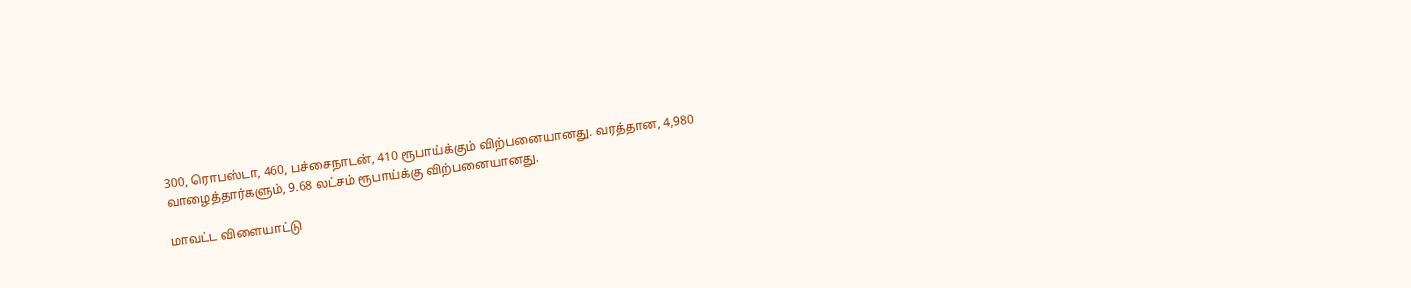300, ரொபஸ்டா, 460, பச்சைநாடன், 410 ரூபாய்க்கும் விற்பனையானது. வரத்தான, 4,980 வாழைத்தார்களும், 9.68 லட்சம் ரூபாய்க்கு விற்பனையானது.

மாவட்ட விளையாட்டு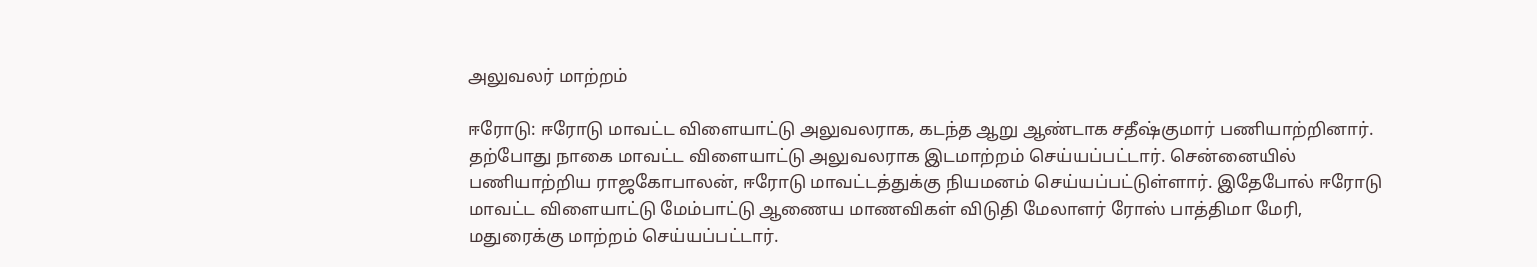அலுவலர் மாற்றம்

ஈரோடு: ஈரோடு மாவட்ட விளையாட்டு அலுவலராக, கடந்த ஆறு ஆண்டாக சதீஷ்குமார் பணியாற்றினார். தற்போது நாகை மாவட்ட விளையாட்டு அலுவலராக இடமாற்றம் செய்யப்பட்டார். சென்னையில் பணியாற்றிய ராஜகோபாலன், ஈரோடு மாவட்டத்துக்கு நியமனம் செய்யப்பட்டுள்ளார். இதேபோல் ஈரோடு மாவட்ட விளையாட்டு மேம்பாட்டு ஆணைய மாணவிகள் விடுதி மேலாளர் ரோஸ் பாத்திமா மேரி, மதுரைக்கு மாற்றம் செய்யப்பட்டார்.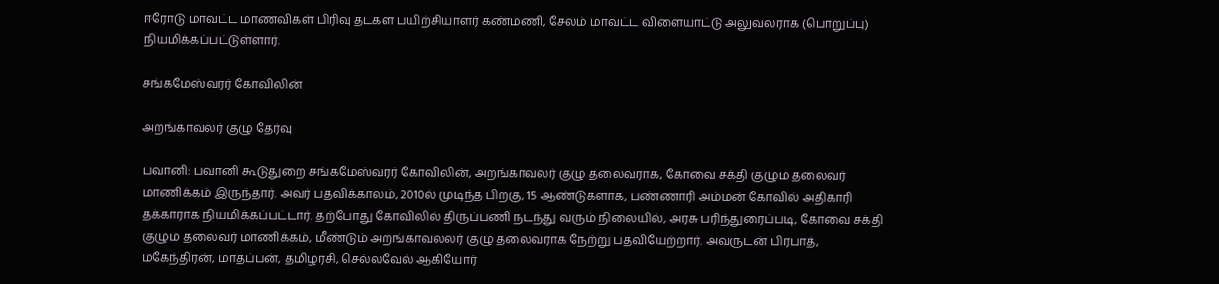ஈரோடு மாவட்ட மாணவிகள் பிரிவு தடகள பயிற்சியாளர் கண்மணி, சேலம் மாவட்ட விளையாட்டு அலுவலராக (பொறுப்பு) நியமிக்கப்பட்டுள்ளார்.

சங்கமேஸ்வரர் கோவிலின்

அறங்காவலர் குழு தேர்வு

பவானி: பவானி கூடுதுறை சங்கமேஸ்வரர் கோவிலின், அறங்காவலர் குழு தலைவராக, கோவை சக்தி குழும தலைவர் மாணிக்கம் இருந்தார். அவர் பதவிக்காலம், 2010ல் முடிந்த பிறகு, 15 ஆண்டுகளாக, பண்ணாரி அம்மன் கோவில் அதிகாரி தக்காராக நியமிக்கப்பட்டார். தற்போது கோவிலில் திருப்பணி நடந்து வரும் நிலையில், அரசு பரிந்துரைப்படி, கோவை சக்தி குழும தலைவர் மாணிக்கம், மீண்டும் அறங்காவலலர் குழு தலைவராக நேற்று பதவியேற்றார். அவருடன் பிரபாத், மகேந்திரன், மாதப்பன், தமிழரசி, செல்லவேல் ஆகியோர்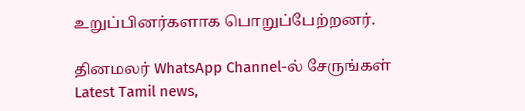உறுப்பினர்களாக பொறுப்பேற்றனர்.

தினமலர் WhatsApp Channel-ல் சேருங்கள்
Latest Tamil news,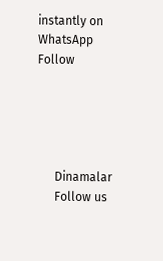instantly on WhatsApp
Follow





      Dinamalar
      Follow us